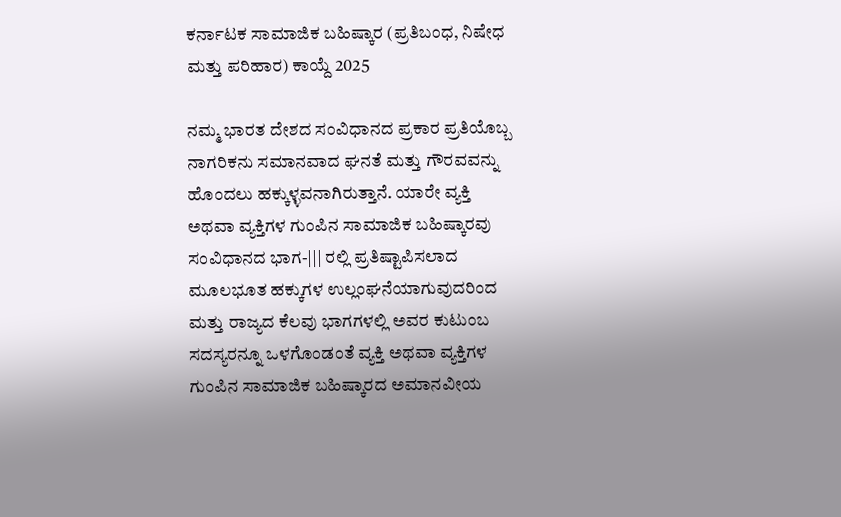ಕರ್ನಾಟಕ ಸಾಮಾಜಿಕ ಬಹಿಷ್ಕಾರ (ಪ್ರತಿಬಂಧ, ನಿಷೇಧ ಮತ್ತು ಪರಿಹಾರ) ಕಾಯ್ದೆ 2025

ನಮ್ಮ ಭಾರತ ದೇಶದ ಸಂವಿಧಾನದ ಪ್ರಕಾರ ಪ್ರತಿಯೊಬ್ಬ ನಾಗರಿಕನು ಸಮಾನವಾದ ಘನತೆ ಮತ್ತು ಗೌರವವನ್ನು ಹೊಂದಲು ಹಕ್ಕುಳ್ಳವನಾಗಿರುತ್ತಾನೆ. ಯಾರೇ ವ್ಯಕ್ತಿ ಅಥವಾ ವ್ಯಕ್ತಿಗಳ ಗುಂಪಿನ ಸಾಮಾಜಿಕ ಬಹಿಷ್ಕಾರವು ಸಂವಿಧಾನದ ಭಾಗ-||| ರಲ್ಲಿ ಪ್ರತಿಷ್ಟಾಪಿಸಲಾದ ಮೂಲಭೂತ ಹಕ್ಕುಗಳ ಉಲ್ಲಂಘನೆಯಾಗುವುದರಿಂದ ಮತ್ತು ರಾಜ್ಯದ ಕೆಲವು ಭಾಗಗಳಲ್ಲಿ ಅವರ ಕುಟುಂಬ ಸದಸ್ಯರನ್ನೂ ಒಳಗೊಂಡಂತೆ ವ್ಯಕ್ತಿ ಅಥವಾ ವ್ಯಕ್ತಿಗಳ ಗುಂಪಿನ ಸಾಮಾಜಿಕ ಬಹಿಷ್ಕಾರದ ಅಮಾನವೀಯ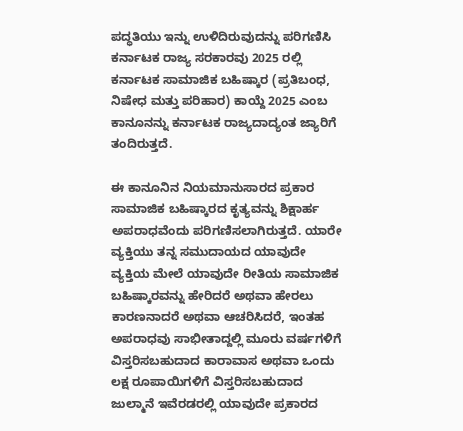ಪದ್ಧತಿಯು ಇನ್ನು ಉಳಿದಿರುವುದನ್ನು ಪರಿಗಣಿಸಿ ಕರ್ನಾಟಕ ರಾಜ್ಯ ಸರಕಾರವು 2025 ರಲ್ಲಿ ಕರ್ನಾಟಕ ಸಾಮಾಜಿಕ ಬಹಿಷ್ಕಾರ (ಪ್ರತಿಬಂಧ, ನಿಷೇಧ ಮತ್ತು ಪರಿಹಾರ) ಕಾಯ್ದೆ 2025 ಎಂಬ ಕಾನೂನನ್ನು ಕರ್ನಾಟಕ ರಾಜ್ಯದಾದ್ಯಂತ ಜ್ಯಾರಿಗೆ ತಂದಿರುತ್ತದೆ.

ಈ ಕಾನೂನಿನ ನಿಯಮಾನುಸಾರದ ಪ್ರಕಾರ ಸಾಮಾಜಿಕ ಬಹಿಷ್ಕಾರದ ಕೃತ್ಯವನ್ನು ಶಿಕ್ಷಾರ್ಹ ಅಪರಾಧವೆಂದು ಪರಿಗಣಿಸಲಾಗಿರುತ್ತದೆ. ಯಾರೇ ವ್ಯಕ್ತಿಯು ತನ್ನ ಸಮುದಾಯದ ಯಾವುದೇ ವ್ಯಕ್ತಿಯ ಮೇಲೆ ಯಾವುದೇ ರೀತಿಯ ಸಾಮಾಜಿಕ ಬಹಿಷ್ಕಾರವನ್ನು ಹೇರಿದರೆ ಅಥವಾ ಹೇರಲು ಕಾರಣನಾದರೆ ಅಥವಾ ಆಚರಿಸಿದರೆ, ಇಂತಹ ಅಪರಾಧವು ಸಾಭೀತಾದ್ದಲ್ಲಿ ಮೂರು ವರ್ಷಗಳಿಗೆ ವಿಸ್ತರಿಸಬಹುದಾದ ಕಾರಾವಾಸ ಅಥವಾ ಒಂದು ಲಕ್ಷ ರೂಪಾಯಿಗಳಿಗೆ ವಿಸ್ತರಿಸಬಹುದಾದ ಜುಲ್ಮಾನೆ ಇವೆರಡರಲ್ಲಿ ಯಾವುದೇ ಪ್ರಕಾರದ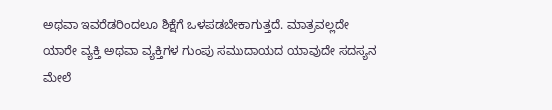ಅಥವಾ ಇವರೆಡರಿಂದಲೂ ಶಿಕ್ಷೆಗೆ ಒಳಪಡಬೇಕಾಗುತ್ತದೆ. ಮಾತ್ರವಲ್ಲದೇ ಯಾರೇ ವ್ಯಕ್ತಿ ಅಥವಾ ವ್ಯಕ್ತಿಗಳ ಗುಂಪು ಸಮುದಾಯದ ಯಾವುದೇ ಸದಸ್ಯನ ಮೇಲೆ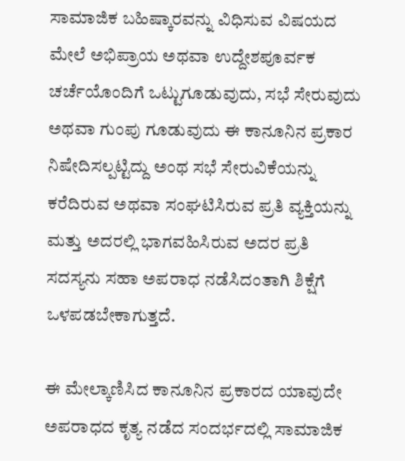ಸಾಮಾಜಿಕ ಬಹಿಷ್ಕಾರವನ್ನು ವಿಧಿಸುವ ವಿಷಯದ ಮೇಲೆ ಅಭಿಪ್ರಾಯ ಅಥವಾ ಉದ್ದೇಶಪೂರ್ವಕ ಚರ್ಚೆಯೊಂದಿಗೆ ಒಟ್ಟುಗೂಡುವುದು, ಸಭೆ ಸೇರುವುದು ಅಥವಾ ಗುಂಪು ಗೂಡುವುದು ಈ ಕಾನೂನಿನ ಪ್ರಕಾರ ನಿಷೇದಿಸಲ್ಪಟ್ಟಿದ್ದು ಅಂಥ ಸಭೆ ಸೇರುವಿಕೆಯನ್ನು ಕರೆದಿರುವ ಅಥವಾ ಸಂಘಟಿಸಿರುವ ಪ್ರತಿ ವ್ಯಕ್ತಿಯನ್ನು ಮತ್ತು ಅದರಲ್ಲಿ ಭಾಗವಹಿಸಿರುವ ಅದರ ಪ್ರತಿ ಸದಸ್ಯನು ಸಹಾ ಅಪರಾಧ ನಡೆಸಿದಂತಾಗಿ ಶಿಕ್ಷೆಗೆ ಒಳಪಡಬೇಕಾಗುತ್ತದೆ.

ಈ ಮೇಲ್ಕಾಣಿಸಿದ ಕಾನೂನಿನ ಪ್ರಕಾರದ ಯಾವುದೇ ಅಪರಾಧದ ಕೃತ್ಯ ನಡೆದ ಸಂದರ್ಭದಲ್ಲಿ ಸಾಮಾಜಿಕ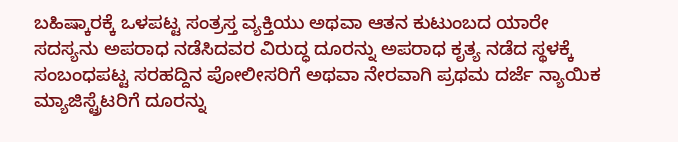ಬಹಿಷ್ಕಾರಕ್ಕೆ ಒಳಪಟ್ಟ ಸಂತ್ರಸ್ತ ವ್ಯಕ್ತಿಯು ಅಥವಾ ಆತನ ಕುಟುಂಬದ ಯಾರೇ ಸದಸ್ಯನು ಅಪರಾಧ ನಡೆಸಿದವರ ವಿರುದ್ಧ ದೂರನ್ನು ಅಪರಾಧ ಕೃತ್ಯ ನಡೆದ ಸ್ಥಳಕ್ಕೆ ಸಂಬಂಧಪಟ್ಟ ಸರಹದ್ದಿನ ಪೋಲೀಸರಿಗೆ ಅಥವಾ ನೇರವಾಗಿ ಪ್ರಥಮ ದರ್ಜೆ ನ್ಯಾಯಿಕ ಮ್ಯಾಜಿಸ್ಟ್ರೆಟರಿಗೆ ದೂರನ್ನು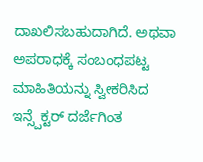ದಾಖಲಿಸಬಹುದಾಗಿದೆ. ಅಥವಾ ಅಪರಾಧಕ್ಕೆ ಸಂಬಂಧಪಟ್ಟ ಮಾಹಿತಿಯನ್ನು ಸ್ವೀಕರಿಸಿದ ಇನ್ಸ್ಪೆಕ್ಟರ್ ದರ್ಜೆಗಿಂತ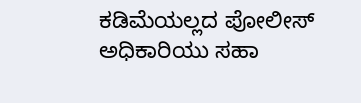ಕಡಿಮೆಯಲ್ಲದ ಪೋಲೀಸ್ ಅಧಿಕಾರಿಯು ಸಹಾ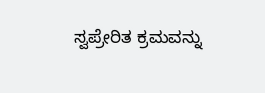ಸ್ವಪ್ರೇರಿತ ಕ್ರಮವನ್ನು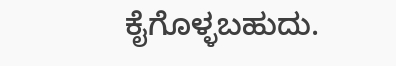ಕೈಗೊಳ್ಳಬಹುದು.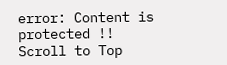error: Content is protected !!
Scroll to Top